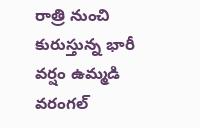రాత్రి నుంచి కురుస్తున్న భారీ వర్షం ఉమ్మడి వరంగల్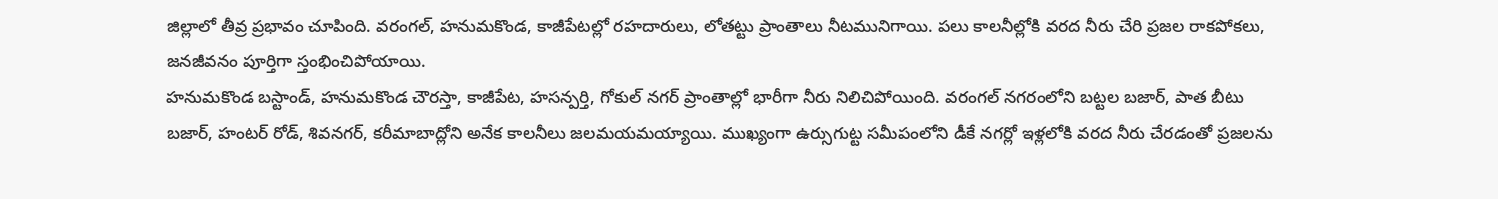జిల్లాలో తీవ్ర ప్రభావం చూపింది. వరంగల్, హనుమకొండ, కాజీపేటల్లో రహదారులు, లోతట్టు ప్రాంతాలు నీటమునిగాయి. పలు కాలనీల్లోకి వరద నీరు చేరి ప్రజల రాకపోకలు, జనజీవనం పూర్తిగా స్తంభించిపోయాయి.
హనుమకొండ బస్టాండ్, హనుమకొండ చౌరస్తా, కాజీపేట, హసన్పర్తి, గోకుల్ నగర్ ప్రాంతాల్లో భారీగా నీరు నిలిచిపోయింది. వరంగల్ నగరంలోని బట్టల బజార్, పాత బీటు బజార్, హంటర్ రోడ్, శివనగర్, కరీమాబాద్లోని అనేక కాలనీలు జలమయమయ్యాయి. ముఖ్యంగా ఉర్సుగుట్ట సమీపంలోని డీకే నగర్లో ఇళ్లలోకి వరద నీరు చేరడంతో ప్రజలను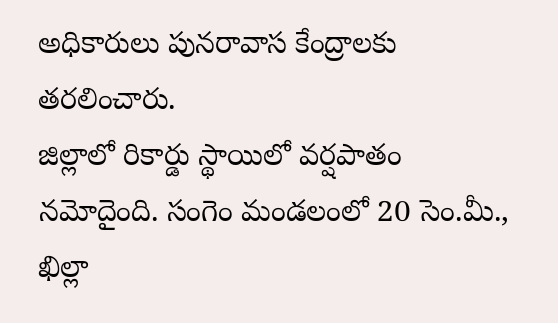అధికారులు పునరావాస కేంద్రాలకు తరలించారు.
జిల్లాలో రికార్డు స్థాయిలో వర్షపాతం నమోదైంది. సంగెం మండలంలో 20 సెం.మీ., ఖిల్లా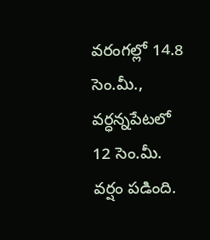వరంగల్లో 14.8 సెం.మీ., వర్ధన్నపేటలో 12 సెం.మీ. వర్షం పడింది.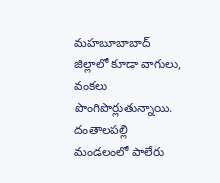మహబూబాబాద్ జిల్లాలో కూడా వాగులు, వంకలు పొంగిపొర్లుతున్నాయి. దంతాలపల్లి మండలంలో పాలేరు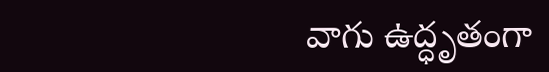వాగు ఉద్ధృతంగా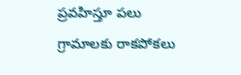ప్రవహిస్తూ పలు గ్రామాలకు రాకపోకలు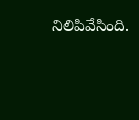నిలిపివేసింది.